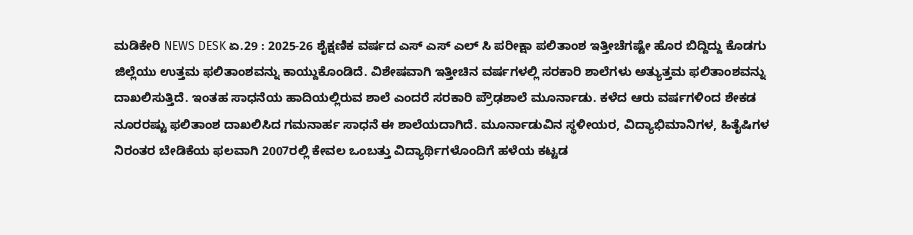ಮಡಿಕೇರಿ NEWS DESK ಏ.29 : 2025-26 ಶೈಕ್ಷಣಿಕ ವರ್ಷದ ಎಸ್ ಎಸ್ ಎಲ್ ಸಿ ಪರೀಕ್ಷಾ ಪಲಿತಾಂಶ ಇತ್ತೀಚೆಗಷ್ಟೇ ಹೊರ ಬಿದ್ದಿದ್ದು ಕೊಡಗು ಜಿಲ್ಲೆಯು ಉತ್ತಮ ಫಲಿತಾಂಶವನ್ನು ಕಾಯ್ದುಕೊಂಡಿದೆ. ವಿಶೇಷವಾಗಿ ಇತ್ತೀಚಿನ ವರ್ಷಗಳಲ್ಲಿ ಸರಕಾರಿ ಶಾಲೆಗಳು ಅತ್ಯುತ್ತಮ ಫಲಿತಾಂಶವನ್ನು ದಾಖಲಿಸುತ್ತಿದೆ. ಇಂತಹ ಸಾಧನೆಯ ಹಾದಿಯಲ್ಲಿರುವ ಶಾಲೆ ಎಂದರೆ ಸರಕಾರಿ ಪ್ರೌಢಶಾಲೆ ಮೂರ್ನಾಡು. ಕಳೆದ ಆರು ವರ್ಷಗಳಿಂದ ಶೇಕಡ ನೂರರಷ್ಟು ಫಲಿತಾಂಶ ದಾಖಲಿಸಿದ ಗಮನಾರ್ಹ ಸಾಧನೆ ಈ ಶಾಲೆಯದಾಗಿದೆ. ಮೂರ್ನಾಡುವಿನ ಸ್ಥಳೀಯರ, ವಿದ್ಯಾಭಿಮಾನಿಗಳ, ಹಿತೈಷಿಗಳ ನಿರಂತರ ಬೇಡಿಕೆಯ ಫಲವಾಗಿ 2007ರಲ್ಲಿ ಕೇವಲ ಒಂಬತ್ತು ವಿದ್ಯಾರ್ಥಿಗಳೊಂದಿಗೆ ಹಳೆಯ ಕಟ್ಟಡ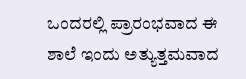ಒಂದರಲ್ಲಿ ಪ್ರಾರಂಭವಾದ ಈ ಶಾಲೆ ಇಂದು ಅತ್ಯುತ್ತಮವಾದ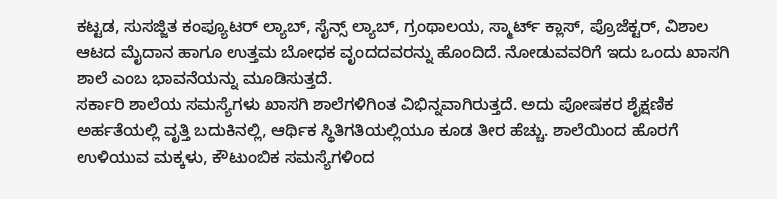ಕಟ್ಟಡ, ಸುಸಜ್ಜಿತ ಕಂಪ್ಯೂಟರ್ ಲ್ಯಾಬ್, ಸೈನ್ಸ್ ಲ್ಯಾಬ್, ಗ್ರಂಥಾಲಯ, ಸ್ಮಾರ್ಟ್ ಕ್ಲಾಸ್, ಪ್ರೊಜೆಕ್ಟರ್, ವಿಶಾಲ ಆಟದ ಮೈದಾನ ಹಾಗೂ ಉತ್ತಮ ಬೋಧಕ ವೃಂದದವರನ್ನು ಹೊಂದಿದೆ. ನೋಡುವವರಿಗೆ ಇದು ಒಂದು ಖಾಸಗಿ ಶಾಲೆ ಎಂಬ ಭಾವನೆಯನ್ನು ಮೂಡಿಸುತ್ತದೆ.
ಸರ್ಕಾರಿ ಶಾಲೆಯ ಸಮಸ್ಯೆಗಳು ಖಾಸಗಿ ಶಾಲೆಗಳಿಗಿಂತ ವಿಭಿನ್ನವಾಗಿರುತ್ತದೆ. ಅದು ಪೋಷಕರ ಶೈಕ್ಷಣಿಕ ಅರ್ಹತೆಯಲ್ಲಿ ವೃತ್ತಿ ಬದುಕಿನಲ್ಲಿ, ಆರ್ಥಿಕ ಸ್ಥಿತಿಗತಿಯಲ್ಲಿಯೂ ಕೂಡ ತೀರ ಹೆಚ್ಚು. ಶಾಲೆಯಿಂದ ಹೊರಗೆ ಉಳಿಯುವ ಮಕ್ಕಳು, ಕೌಟುಂಬಿಕ ಸಮಸ್ಯೆಗಳಿಂದ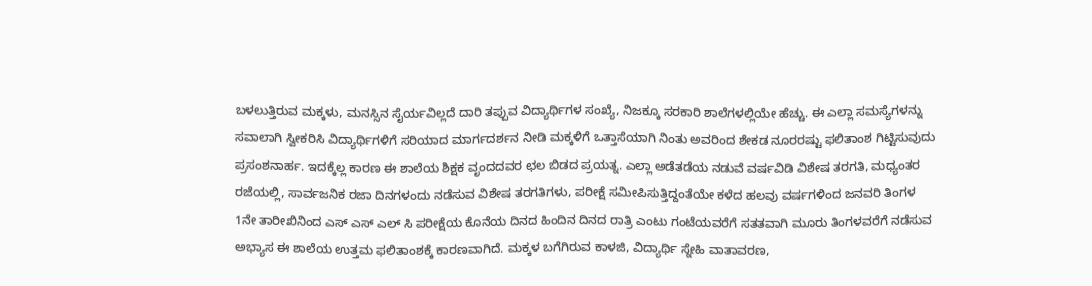ಬಳಲುತ್ತಿರುವ ಮಕ್ಕಳು, ಮನಸ್ಸಿನ ಸೈರ್ಯವಿಲ್ಲದೆ ದಾರಿ ತಪ್ಪುವ ವಿದ್ಯಾರ್ಥಿಗಳ ಸಂಖ್ಯೆ, ನಿಜಕ್ಕೂ ಸರಕಾರಿ ಶಾಲೆಗಳಲ್ಲಿಯೇ ಹೆಚ್ಚು. ಈ ಎಲ್ಲಾ ಸಮಸ್ಯೆಗಳನ್ನು ಸವಾಲಾಗಿ ಸ್ವೀಕರಿಸಿ ವಿದ್ಯಾರ್ಥಿಗಳಿಗೆ ಸರಿಯಾದ ಮಾರ್ಗದರ್ಶನ ನೀಡಿ ಮಕ್ಕಳಿಗೆ ಒತ್ತಾಸೆಯಾಗಿ ನಿಂತು ಅವರಿಂದ ಶೇಕಡ ನೂರರಷ್ಟು ಫಲಿತಾಂಶ ಗಿಟ್ಟಿಸುವುದು ಪ್ರಸಂಶನಾರ್ಹ. ಇದಕ್ಕೆಲ್ಲ ಕಾರಣ ಈ ಶಾಲೆಯ ಶಿಕ್ಷಕ ವೃಂದದವರ ಛಲ ಬಿಡದ ಪ್ರಯತ್ನ. ಎಲ್ಲಾ ಅಡೆತಡೆಯ ನಡುವೆ ವರ್ಷವಿಡಿ ವಿಶೇಷ ತರಗತಿ, ಮಧ್ಯಂತರ ರಜೆಯಲ್ಲಿ, ಸಾರ್ವಜನಿಕ ರಜಾ ದಿನಗಳಂದು ನಡೆಸುವ ವಿಶೇಷ ತರಗತಿಗಳು, ಪರೀಕ್ಷೆ ಸಮೀಪಿಸುತ್ತಿದ್ದಂತೆಯೇ ಕಳೆದ ಹಲವು ವರ್ಷಗಳಿಂದ ಜನವರಿ ತಿಂಗಳ 1ನೇ ತಾರೀಖಿನಿಂದ ಎಸ್ ಎಸ್ ಎಲ್ ಸಿ ಪರೀಕ್ಷೆಯ ಕೊನೆಯ ದಿನದ ಹಿಂದಿನ ದಿನದ ರಾತ್ರಿ ಎಂಟು ಗಂಟೆಯವರೆಗೆ ಸತತವಾಗಿ ಮೂರು ತಿಂಗಳವರೆಗೆ ನಡೆಸುವ ಅಭ್ಯಾಸ ಈ ಶಾಲೆಯ ಉತ್ತಮ ಫಲಿತಾಂಶಕ್ಕೆ ಕಾರಣವಾಗಿದೆ. ಮಕ್ಕಳ ಬಗೆಗಿರುವ ಕಾಳಜಿ, ವಿದ್ಯಾರ್ಥಿ ಸ್ನೇಹಿ ವಾತಾವರಣ,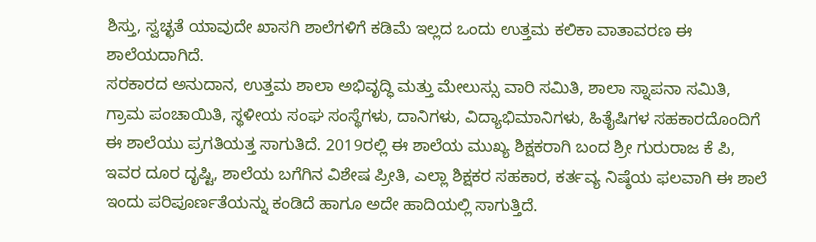ಶಿಸ್ತು, ಸ್ವಚ್ಛತೆ ಯಾವುದೇ ಖಾಸಗಿ ಶಾಲೆಗಳಿಗೆ ಕಡಿಮೆ ಇಲ್ಲದ ಒಂದು ಉತ್ತಮ ಕಲಿಕಾ ವಾತಾವರಣ ಈ ಶಾಲೆಯದಾಗಿದೆ.
ಸರಕಾರದ ಅನುದಾನ, ಉತ್ತಮ ಶಾಲಾ ಅಭಿವೃದ್ಧಿ ಮತ್ತು ಮೇಲುಸ್ಸು ವಾರಿ ಸಮಿತಿ, ಶಾಲಾ ಸ್ನಾಪನಾ ಸಮಿತಿ, ಗ್ರಾಮ ಪಂಚಾಯಿತಿ, ಸ್ಥಳೀಯ ಸಂಘ ಸಂಸ್ಥೆಗಳು, ದಾನಿಗಳು, ವಿದ್ಯಾಭಿಮಾನಿಗಳು, ಹಿತೈಷಿಗಳ ಸಹಕಾರದೊಂದಿಗೆ ಈ ಶಾಲೆಯು ಪ್ರಗತಿಯತ್ತ ಸಾಗುತಿದೆ. 2019ರಲ್ಲಿ ಈ ಶಾಲೆಯ ಮುಖ್ಯ ಶಿಕ್ಷಕರಾಗಿ ಬಂದ ಶ್ರೀ ಗುರುರಾಜ ಕೆ ಪಿ, ಇವರ ದೂರ ದೃಷ್ಟಿ, ಶಾಲೆಯ ಬಗೆಗಿನ ವಿಶೇಷ ಪ್ರೀತಿ, ಎಲ್ಲಾ ಶಿಕ್ಷಕರ ಸಹಕಾರ, ಕರ್ತವ್ಯ ನಿಷ್ಠೆಯ ಫಲವಾಗಿ ಈ ಶಾಲೆ ಇಂದು ಪರಿಪೂರ್ಣತೆಯನ್ನು ಕಂಡಿದೆ ಹಾಗೂ ಅದೇ ಹಾದಿಯಲ್ಲಿ ಸಾಗುತ್ತಿದೆ.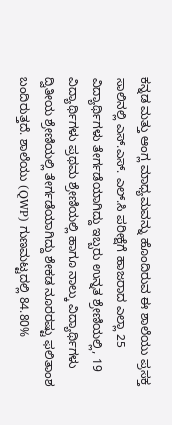ಕನ್ನಡ ಮತ್ತು ಆಂಗ್ಲ ಮಾಧ್ಯಮವನ್ನು ಹೊಂದಿರುವ ಈ ಶಾಲೆಯು ಪ್ರಸಕ್ತ ಸಾಲಿನಲ್ಲಿ ಎಸ್.ಎಸ್. ಎಲ್.ಸಿ ಪರೀಕ್ಷೆಗೆ ಹಾಜರಾದ ಎಲ್ಲಾ 25 ವಿದ್ಯಾರ್ಥಿಗಳು ತೇರ್ಗಡೆಯಾಗಿದ್ದು ಇಬ್ಬರು ಉನ್ನತ ಶ್ರೇಣಿಯಲ್ಲಿ, 19 ವಿದ್ಯಾರ್ಥಿಗಳು ಪ್ರಥಮ ಶ್ರೇಣಿಯಲ್ಲಿ ಹಾಗೂ ನಾಲ್ಕು ವಿದ್ಯಾರ್ಥಿಗಳು ದ್ವಿತೀಯ ಶ್ರೇಣಿಯಲ್ಲಿ ತೇರ್ಗಡೆಯಾಗಿದ್ದು ಶೇಕಡ ನೂರರಷ್ಟು ಫಲಿತಾಂಶ ಬಂದಿರುತ್ತದೆ. ಶಾಲೆಯು (QWP) ಗುಣಮಟ್ಟದಲ್ಲಿ 84.80%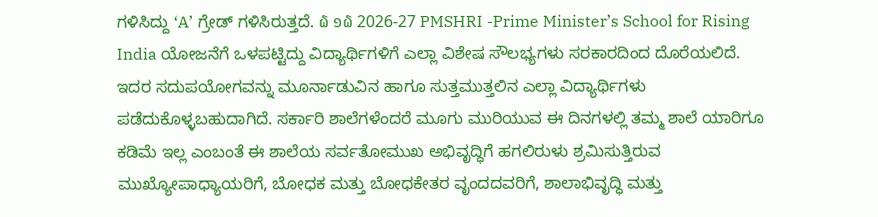ಗಳಿಸಿದ್ದು ‘A’ ಗ್ರೇಡ್ ಗಳಿಸಿರುತ್ತದೆ. ໖ ໑໖ 2026-27 PMSHRI -Prime Minister’s School for Rising India ಯೋಜನೆಗೆ ಒಳಪಟ್ಟಿದ್ದು ವಿದ್ಯಾರ್ಥಿಗಳಿಗೆ ಎಲ್ಲಾ ವಿಶೇಷ ಸೌಲಭ್ಯಗಳು ಸರಕಾರದಿಂದ ದೊರೆಯಲಿದೆ. ಇದರ ಸದುಪಯೋಗವನ್ನು ಮೂರ್ನಾಡುವಿನ ಹಾಗೂ ಸುತ್ತಮುತ್ತಲಿನ ಎಲ್ಲಾ ವಿದ್ಯಾರ್ಥಿಗಳು ಪಡೆದುಕೊಳ್ಳಬಹುದಾಗಿದೆ. ಸರ್ಕಾರಿ ಶಾಲೆಗಳೆಂದರೆ ಮೂಗು ಮುರಿಯುವ ಈ ದಿನಗಳಲ್ಲಿ ತಮ್ಮ ಶಾಲೆ ಯಾರಿಗೂ ಕಡಿಮೆ ಇಲ್ಲ ಎಂಬಂತೆ ಈ ಶಾಲೆಯ ಸರ್ವತೋಮುಖ ಅಭಿವೃದ್ಧಿಗೆ ಹಗಲಿರುಳು ಶ್ರಮಿಸುತ್ತಿರುವ ಮುಖ್ಯೋಪಾಧ್ಯಾಯರಿಗೆ, ಬೋಧಕ ಮತ್ತು ಬೋಧಕೇತರ ವೃಂದದವರಿಗೆ, ಶಾಲಾಭಿವೃದ್ಧಿ ಮತ್ತು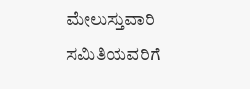ಮೇಲುಸ್ತುವಾರಿ ಸಮಿತಿಯವರಿಗೆ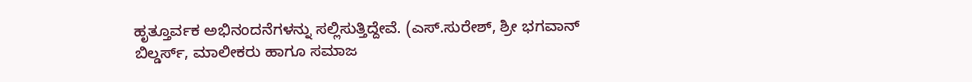ಹೃತ್ತೂರ್ವಕ ಅಭಿನಂದನೆಗಳನ್ನು ಸಲ್ಲಿಸುತ್ತಿದ್ದೇವೆ. (ಎಸ್.ಸುರೇಶ್, ಶ್ರೀ ಭಗವಾನ್ ಬಿಲ್ಡರ್ಸ್, ಮಾಲೀಕರು ಹಾಗೂ ಸಮಾಜ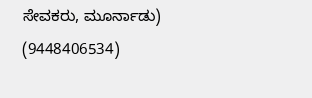ಸೇವಕರು, ಮೂರ್ನಾಡು) (9448406534)